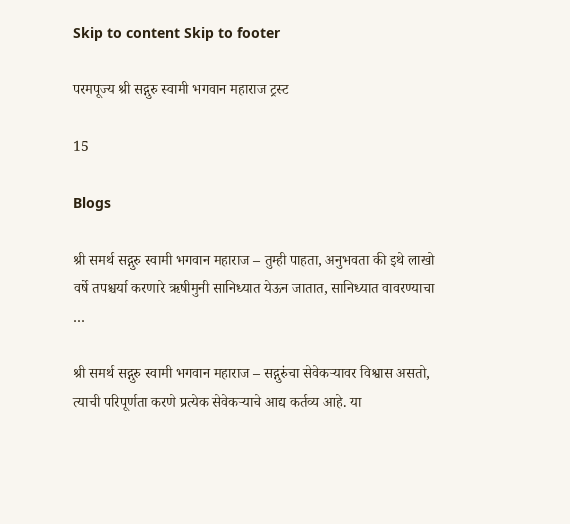Skip to content Skip to footer

परमपूज्य श्री सद्गुरु स्वामी भगवान महाराज ट्रस्ट

15

Blogs

श्री समर्थ सद्गुरु स्वामी भगवान महाराज – तुम्ही पाहता, अनुभवता की इथे लाखो वर्षे तपश्चर्या करणारे ऋषीमुनी सानिध्यात येऊन जातात, सानिध्यात वावरण्याचा …

श्री समर्थ सद्गुरु स्वामी भगवान महाराज – सद्गुरुंचा सेवेकर्‍यावर विश्वास असतो, त्याची परिपूर्णता करणे प्रत्येक सेवेकऱ्याचे आद्य कर्तव्य आहे. या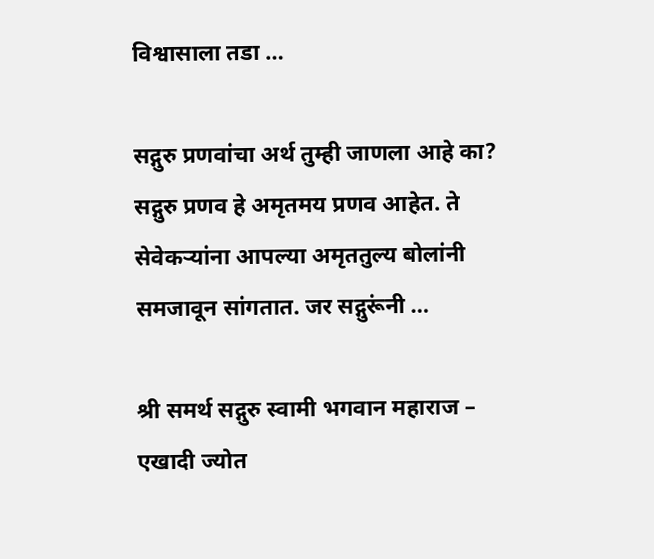विश्वासाला तडा …

सद्गुरु प्रणवांचा अर्थ तुम्ही जाणला आहे का? सद्गुरु प्रणव हे अमृतमय प्रणव आहेत. ते सेवेकऱ्यांना आपल्या अमृततुल्य बोलांनी समजावून सांगतात. जर सद्गुरूंनी …

श्री समर्थ सद्गुरु स्वामी भगवान महाराज – एखादी ज्योत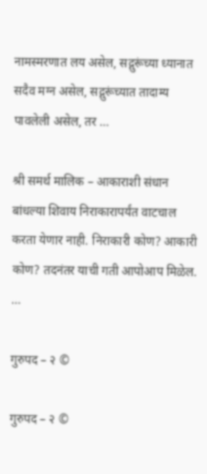नामस्मरणात लय असेल, सद्गुरूंच्या ध्यानात सदैव मग्न असेल, सद्गुरूंच्यात तादाम्य पावलेली असेल, तर …

श्री समर्थ मालिक – आकाराशी संधान बांधल्या शिवाय निराकारापर्यंत वाटचाल करता येणार नाही. निराकारी कोण? आकारी कोण? तदनंतर याची गती आपोआप मिळेल. …

गुरुपद – २ ©

गुरुपद – २ ©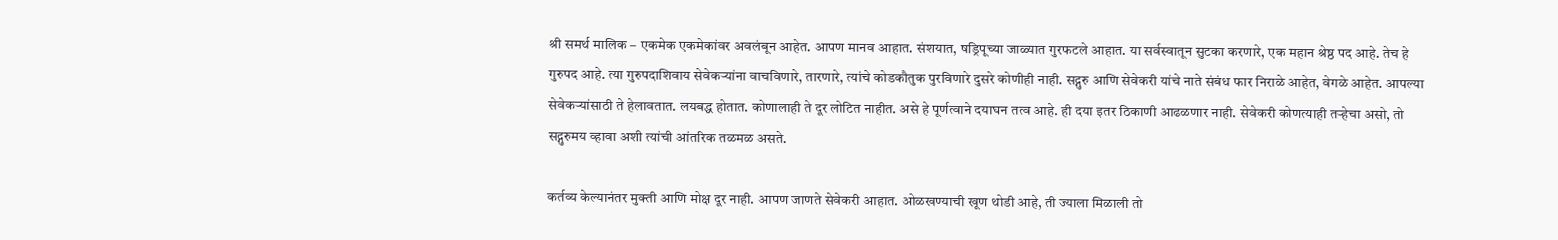श्री समर्थ मालिक – एकमेक एकमेकांवर अवलंबून आहेत. आपण मानव आहात. संशयात, षड्रिपूच्या जाळ्यात गुरफटले आहात. या सर्वस्वातून सुटका करणारे, एक महान श्रेष्ठ पद आहे. तेच हे गुरुपद आहे. त्या गुरुपदाशिवाय सेवेकऱ्यांना वाचविणारे, तारणारे, त्यांचे कोडकौतुक पुरविणारे दुसरे कोणीही नाही. सद्गुरु आणि सेवेकरी यांचे नाते संबंध फार निराळे आहेत, वेगळे आहेत. आपल्या सेवेकऱ्यांसाठी ते हेलावतात. लयबद्ध होतात. कोणालाही ते दूर लोटित नाहीत. असे हे पूर्णत्वाने दयाघन तत्व आहे. ही दया इतर ठिकाणी आढळणार नाही. सेवेकरी कोणत्याही तऱ्हेचा असो, तो सद्गुरुमय व्हावा अशी त्यांची आंतरिक तळमळ असते.

कर्तव्य केल्यानंतर मुक्ती आणि मोक्ष दूर नाही. आपण जाणते सेवेकरी आहात. ओळखण्याची खूण थोडी आहे, ती ज्याला मिळाली तो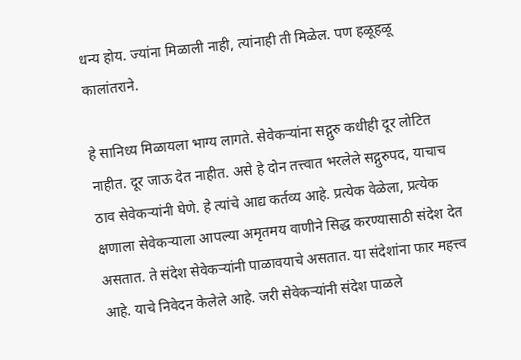धन्य होय. ज्यांना मिळाली नाही, त्यांनाही ती मिळेल. पण हळूहळू कालांतराने.

हे सानिध्य मिळायला भाग्य लागते. सेवेकऱ्यांना सद्गुरु कधीही दूर लोटित नाहीत. दूर जाऊ देत नाहीत. असे हे दोन तत्त्वात भरलेले सद्गुरुपद, याचाच ठाव सेवेकर्‍यांनी घेणे. हे त्यांचे आद्य कर्तव्य आहे. प्रत्येक वेळेला, प्रत्येक क्षणाला सेवेकऱ्याला आपल्या अमृतमय वाणीने सिद्ध करण्यासाठी संदेश देत असतात. ते संदेश सेवेकऱ्यांनी पाळावयाचे असतात. या संदेशांना फार महत्त्व आहे. याचे निवेदन केलेले आहे. जरी सेवेकर्‍यांनी संदेश पाळले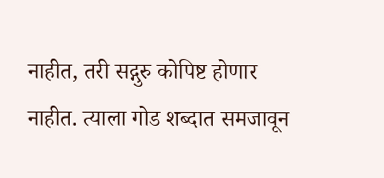नाहीत, तरी सद्गुरु कोपिष्ट होणार नाहीत. त्याला गोड शब्दात समजावून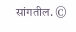सांगतील. ©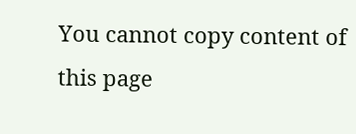You cannot copy content of this page